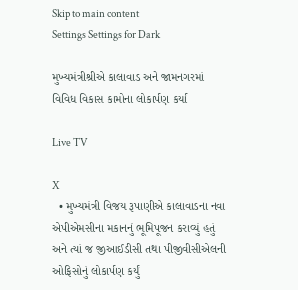Skip to main content
Settings Settings for Dark

મુખ્યમંત્રીશ્રીએ કાલાવાડ અને જામનગરમાં વિવિધ વિકાસ કામોના લોકાર્પણ કર્યા

Live TV

X
  • મુખ્યમંત્રી વિજય રૂપાણીએ કાલાવાડના નવા એપીએમસીના મકાનનું ભૂમિપૂજન કરાવ્યું હતું અને ત્યાં જ જીઆઈડીસી તથા પીજીવીસીએલની ઓફિસોનું લોકાર્પણ કર્યું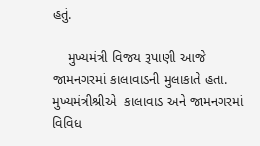હતું.

    મુખ્યમંત્રી વિજય રૂપાણી આજે જામનગરમાં કાલાવાડની મુલાકાતે હતા. મુખ્યમંત્રીશ્રીએ  કાલાવાડ અને જામનગરમાં વિવિધ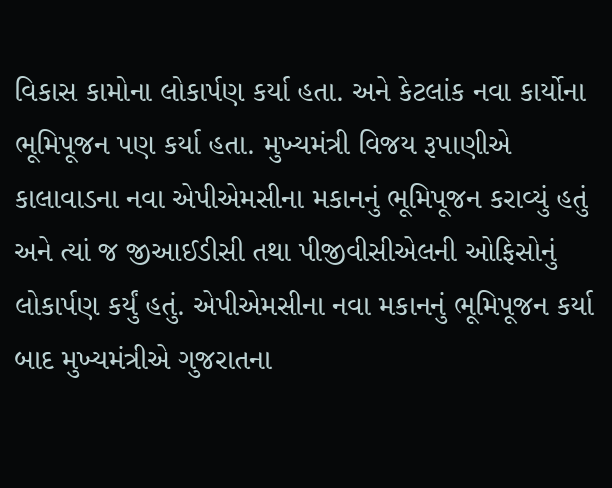વિકાસ કામોના લોકાર્પણ કર્યા હતા. અને કેટલાંક નવા કાર્યોના ભૂમિપૂજન પણ કર્યા હતા. મુખ્યમંત્રી વિજય રૂપાણીએ કાલાવાડના નવા એપીએમસીના મકાનનું ભૂમિપૂજન કરાવ્યું હતું અને ત્યાં જ જીઆઈડીસી તથા પીજીવીસીએલની ઓફિસોનું લોકાર્પણ કર્યું હતું. એપીએમસીના નવા મકાનનું ભૂમિપૂજન કર્યા બાદ મુખ્યમંત્રીએ ગુજરાતના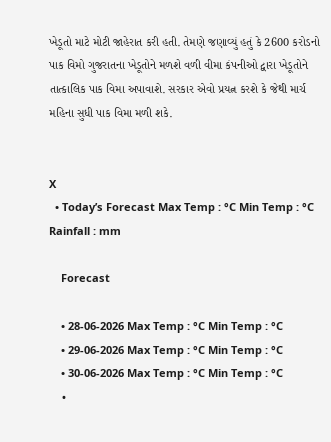ખેડૂતો માટે મોટી જાહેરાત કરી હતી. તેમણે જણાવ્યું હતું કે 2600 કરોડનો પાક વિમો ગુજરાતના ખેડૂતોને મળશે વળી વીમા કંપનીઓ દ્વારા ખેડૂતોને તાત્કાલિક પાક વિમા અપાવાશે. સરકાર એવો પ્રયત્ન કરશે કે જેથી માર્ચ મહિના સુધી પાક વિમા મળી શકે.


X
  • Today’s Forecast Max Temp : °C Min Temp : °C Rainfall : mm

    Forecast

    • 28-06-2026 Max Temp : °C Min Temp : °C
    • 29-06-2026 Max Temp : °C Min Temp : °C
    • 30-06-2026 Max Temp : °C Min Temp : °C
    •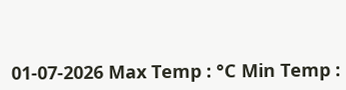01-07-2026 Max Temp : °C Min Temp :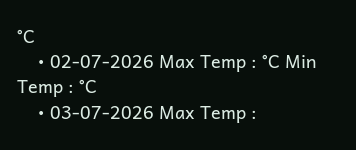°C
    • 02-07-2026 Max Temp : °C Min Temp : °C
    • 03-07-2026 Max Temp :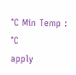°C Min Temp : °C
apply